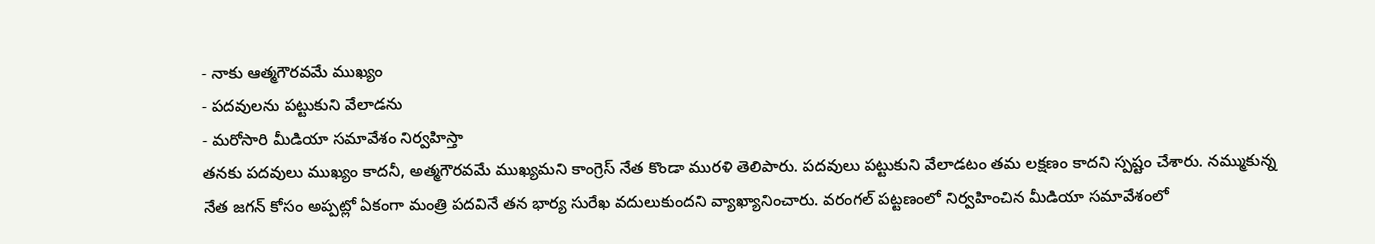- నాకు ఆత్మగౌరవమే ముఖ్యం
- పదవులను పట్టుకుని వేలాడను
- మరోసారి మీడియా సమావేశం నిర్వహిస్తా
తనకు పదవులు ముఖ్యం కాదనీ, అత్మగౌరవమే ముఖ్యమని కాంగ్రెస్ నేత కొండా మురళి తెలిపారు. పదవులు పట్టుకుని వేలాడటం తమ లక్షణం కాదని స్పష్టం చేశారు. నమ్ముకున్న నేత జగన్ కోసం అప్పట్లో ఏకంగా మంత్రి పదవినే తన భార్య సురేఖ వదులుకుందని వ్యాఖ్యానించారు. వరంగల్ పట్టణంలో నిర్వహించిన మీడియా సమావేశంలో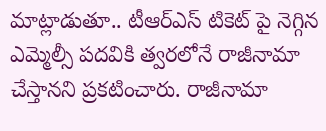మాట్లాడుతూ.. టీఆర్ఎస్ టికెట్ పై నెగ్గిన ఎమ్మెల్సీ పదవికి త్వరలోనే రాజీనామా చేస్తానని ప్రకటించారు. రాజీనామా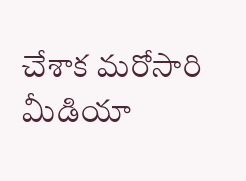చేశాక మరోసారి మీడియా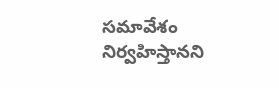సమావేశం నిర్వహిస్తానని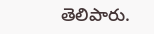తెలిపారు.